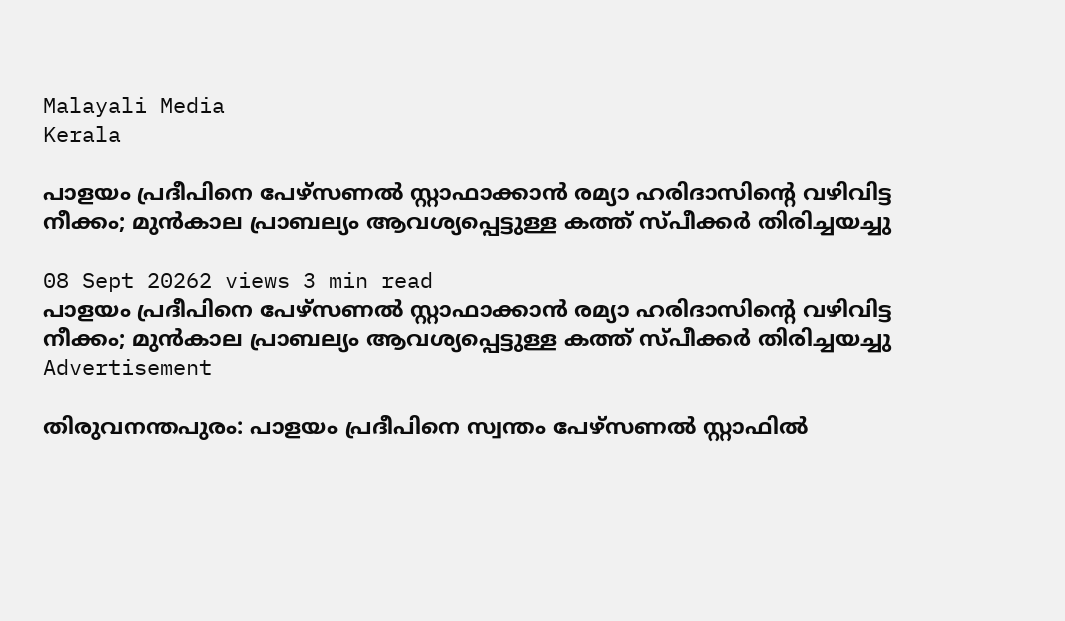Malayali Media
Kerala

പാളയം പ്രദീപിനെ പേഴ്സണൽ സ്റ്റാഫാക്കാൻ രമ്യാ ഹരിദാസിന്റെ വഴിവിട്ട നീക്കം; മുൻകാല പ്രാബല്യം ആവശ്യപ്പെട്ടുള്ള കത്ത് സ്പീക്കർ തിരിച്ചയച്ചു

08 Sept 20262 views 3 min read
പാളയം പ്രദീപിനെ പേഴ്സണൽ സ്റ്റാഫാക്കാൻ രമ്യാ ഹരിദാസിന്റെ വഴിവിട്ട നീക്കം; മുൻകാല പ്രാബല്യം ആവശ്യപ്പെട്ടുള്ള കത്ത് സ്പീക്കർ തിരിച്ചയച്ചു
Advertisement

തിരുവനന്തപുരം: പാളയം പ്രദീപിനെ സ്വന്തം പേഴ്സണൽ സ്റ്റാഫിൽ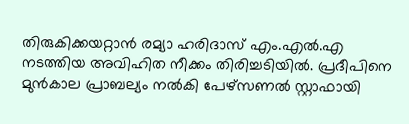തിരുകിക്കയറ്റാൻ രമ്യാ ഹരിദാസ് എം.എൽ.എ നടത്തിയ അവിഹിത നീക്കം തിരിച്ചടിയിൽ. പ്രദീപിനെ മുൻകാല പ്രാബല്യം നൽകി പേഴ്സണൽ സ്റ്റാഫായി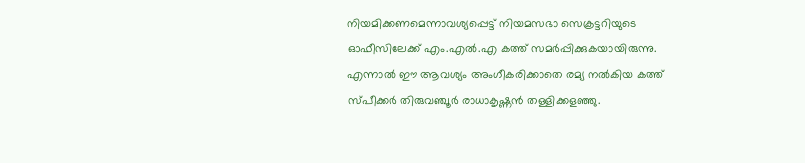നിയമിക്കണമെന്നാവശ്യപ്പെട്ട് നിയമസഭാ സെക്രട്ടറിയുടെ ഓഫീസിലേക്ക് എം.എൽ.എ കത്ത് സമർപ്പിക്കുകയായിരുന്നു. എന്നാൽ ഈ ആവശ്യം അംഗീകരിക്കാതെ രമ്യ നൽകിയ കത്ത് സ്പീക്കർ തിരുവഞ്ചൂർ രാധാകൃഷ്ണൻ തള്ളിക്കളഞ്ഞു.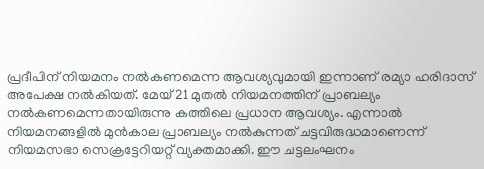പ്രദീപിന് നിയമനം നൽകണമെന്ന ആവശ്യവുമായി ഇന്നാണ് രമ്യാ ഹരിദാസ് അപേക്ഷ നൽകിയത്. മേയ് 21 മുതൽ നിയമനത്തിന് പ്രാബല്യം നൽകണമെന്നതായിരുന്നു കത്തിലെ പ്രധാന ആവശ്യം. എന്നാൽ നിയമനങ്ങളിൽ മുൻകാല പ്രാബല്യം നൽകുന്നത് ചട്ടവിരുദ്ധമാണെന്ന് നിയമസഭാ സെക്രട്ടേറിയറ്റ് വ്യക്തമാക്കി. ഈ ചട്ടലംഘനം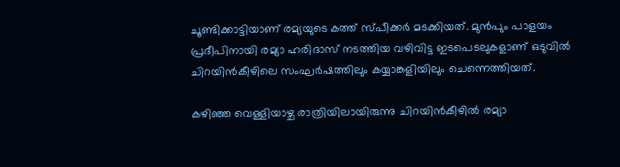ചൂണ്ടിക്കാട്ടിയാണ് രമ്യയുടെ കത്ത് സ്പീക്കർ മടക്കിയത്. മുൻപും പാളയം പ്രദീപിനായി രമ്യാ ഹരിദാസ് നടത്തിയ വഴിവിട്ട ഇടപെടലുകളാണ് ഒടുവിൽ ചിറയിൻകീഴിലെ സംഘർഷത്തിലും കയ്യാങ്കളിയിലും ചെന്നെത്തിയത്.

കഴിഞ്ഞ വെള്ളിയാഴ്ച രാത്രിയിലായിരുന്നു ചിറയിൻകീഴിൽ രമ്യാ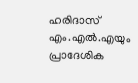ഹരിദാസ് എം.എൽ.എയും പ്രാദേശിക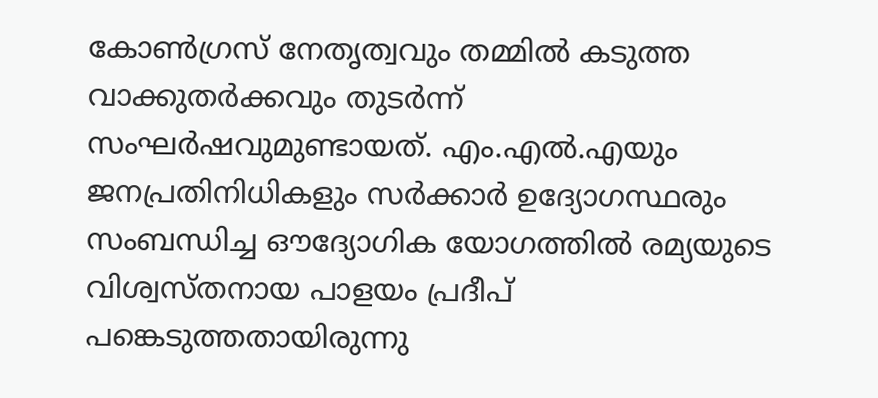കോൺഗ്രസ് നേതൃത്വവും തമ്മിൽ കടുത്ത വാക്കുതർക്കവും തുടർന്ന് സംഘർഷവുമുണ്ടായത്. എം.എൽ.എയും ജനപ്രതിനിധികളും സർക്കാർ ഉദ്യോഗസ്ഥരും സംബന്ധിച്ച ഔദ്യോഗിക യോഗത്തിൽ രമ്യയുടെ വിശ്വസ്തനായ പാളയം പ്രദീപ് പങ്കെടുത്തതായിരുന്നു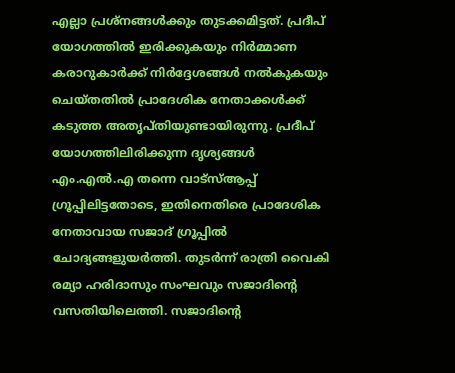എല്ലാ പ്രശ്നങ്ങൾക്കും തുടക്കമിട്ടത്. പ്രദീപ് യോഗത്തിൽ ഇരിക്കുകയും നിർമ്മാണ കരാറുകാർക്ക് നിർദ്ദേശങ്ങൾ നൽകുകയും ചെയ്തതിൽ പ്രാദേശിക നേതാക്കൾക്ക് കടുത്ത അതൃപ്തിയുണ്ടായിരുന്നു. പ്രദീപ് യോഗത്തിലിരിക്കുന്ന ദൃശ്യങ്ങൾ എം.എൽ.എ തന്നെ വാട്‌സ്ആപ്പ് ഗ്രൂപ്പിലിട്ടതോടെ, ഇതിനെതിരെ പ്രാദേശിക നേതാവായ സജാദ് ഗ്രൂപ്പിൽ ചോദ്യങ്ങളുയർത്തി. തുടർന്ന് രാത്രി വൈകി രമ്യാ ഹരിദാസും സംഘവും സജാദിന്റെ വസതിയിലെത്തി. സജാദിന്റെ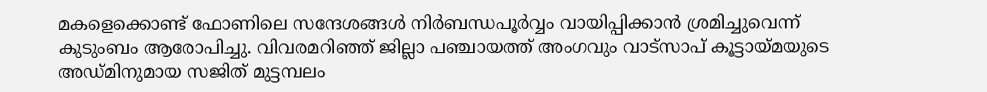മകളെക്കൊണ്ട് ഫോണിലെ സന്ദേശങ്ങൾ നിർബന്ധപൂർവ്വം വായിപ്പിക്കാൻ ശ്രമിച്ചുവെന്ന് കുടുംബം ആരോപിച്ചു. വിവരമറിഞ്ഞ് ജില്ലാ പഞ്ചായത്ത് അംഗവും വാട്സാപ് കൂട്ടായ്മയുടെ അഡ്മിനുമായ സജിത് മുട്ടമ്പലം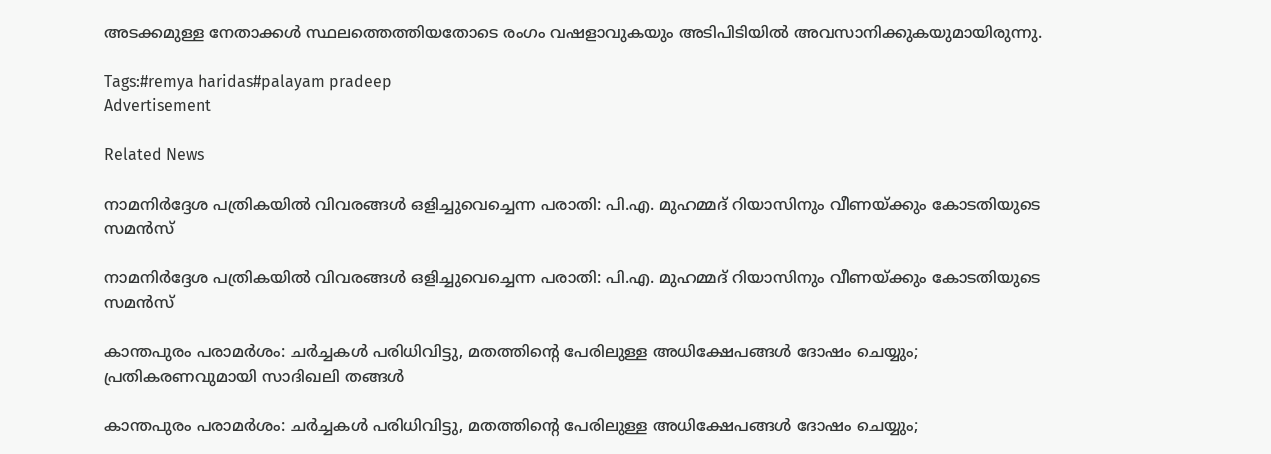അടക്കമുള്ള നേതാക്കൾ സ്ഥലത്തെത്തിയതോടെ രംഗം വഷളാവുകയും അടിപിടിയിൽ അവസാനിക്കുകയുമായിരുന്നു.

Tags:#remya haridas#palayam pradeep
Advertisement

Related News

നാമനിർദ്ദേശ പത്രികയിൽ വിവരങ്ങൾ ഒളിച്ചുവെച്ചെന്ന പരാതി: പി.എ. മുഹമ്മദ് റിയാസിനും വീണയ്ക്കും കോടതിയുടെ സമൻസ്

നാമനിർദ്ദേശ പത്രികയിൽ വിവരങ്ങൾ ഒളിച്ചുവെച്ചെന്ന പരാതി: പി.എ. മുഹമ്മദ് റിയാസിനും വീണയ്ക്കും കോടതിയുടെ സമൻസ്

കാന്തപുരം പരാമർശം: ചർച്ചകൾ പരിധിവിട്ടു, മതത്തിന്റെ പേരിലുള്ള അധിക്ഷേപങ്ങൾ ദോഷം ചെയ്യും; പ്രതികരണവുമായി സാദിഖലി തങ്ങൾ

കാന്തപുരം പരാമർശം: ചർച്ചകൾ പരിധിവിട്ടു, മതത്തിന്റെ പേരിലുള്ള അധിക്ഷേപങ്ങൾ ദോഷം ചെയ്യും;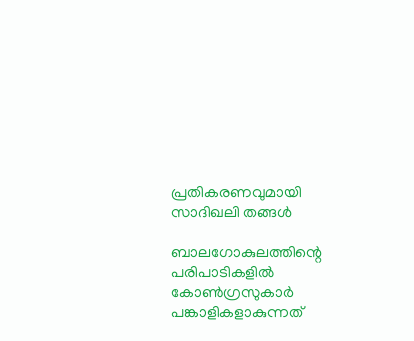പ്രതികരണവുമായി സാദിഖലി തങ്ങൾ

ബാലഗോകുലത്തിന്റെ പരിപാടികളിൽ കോൺഗ്രസുകാർ പങ്കാളികളാകുന്നത്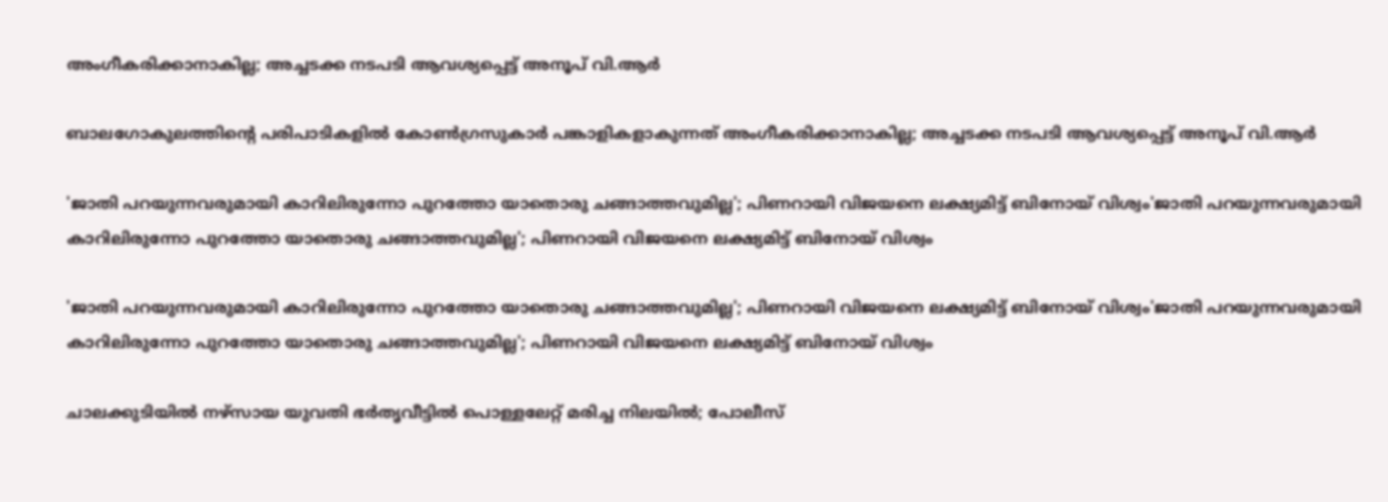അംഗീകരിക്കാനാകില്ല; അച്ചടക്ക നടപടി ആവശ്യപ്പെട്ട് അനൂപ് വി.ആർ

ബാലഗോകുലത്തിന്റെ പരിപാടികളിൽ കോൺഗ്രസുകാർ പങ്കാളികളാകുന്നത് അംഗീകരിക്കാനാകില്ല; അച്ചടക്ക നടപടി ആവശ്യപ്പെട്ട് അനൂപ് വി.ആർ

'ജാതി പറയുന്നവരുമായി കാറിലിരുന്നോ പുറത്തോ യാതൊരു ചങ്ങാത്തവുമില്ല'; പിണറായി വിജയനെ ലക്ഷ്യമിട്ട് ബിനോയ് വിശ്വം'ജാതി പറയുന്നവരുമായി കാറിലിരുന്നോ പുറത്തോ യാതൊരു ചങ്ങാത്തവുമില്ല'; പിണറായി വിജയനെ ലക്ഷ്യമിട്ട് ബിനോയ് വിശ്വം

'ജാതി പറയുന്നവരുമായി കാറിലിരുന്നോ പുറത്തോ യാതൊരു ചങ്ങാത്തവുമില്ല'; പിണറായി വിജയനെ ലക്ഷ്യമിട്ട് ബിനോയ് വിശ്വം'ജാതി പറയുന്നവരുമായി കാറിലിരുന്നോ പുറത്തോ യാതൊരു ചങ്ങാത്തവുമില്ല'; പിണറായി വിജയനെ ലക്ഷ്യമിട്ട് ബിനോയ് വിശ്വം

ചാലക്കുടിയിൽ നഴ്സായ യുവതി ഭർതൃവീട്ടിൽ പൊള്ളലേറ്റ് മരിച്ച നിലയിൽ; പോലീസ്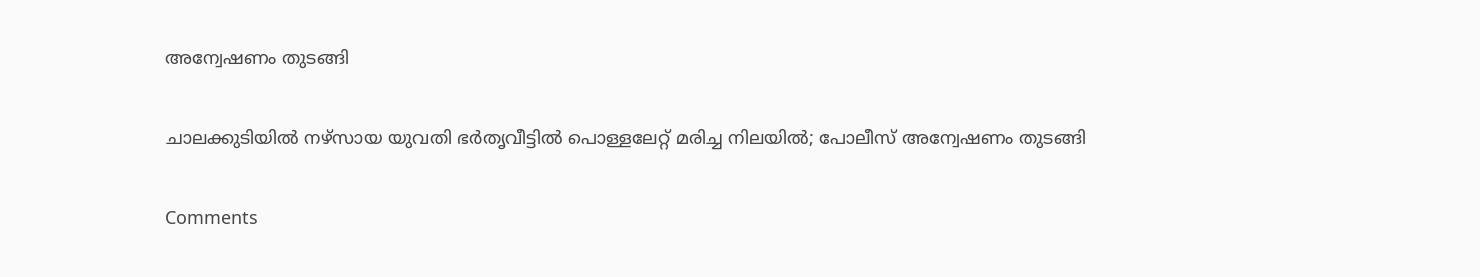അന്വേഷണം തുടങ്ങി

ചാലക്കുടിയിൽ നഴ്സായ യുവതി ഭർതൃവീട്ടിൽ പൊള്ളലേറ്റ് മരിച്ച നിലയിൽ; പോലീസ് അന്വേഷണം തുടങ്ങി

Comments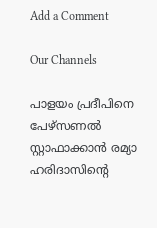Add a Comment

Our Channels

പാളയം പ്രദീപിനെ പേഴ്സണൽ സ്റ്റാഫാക്കാൻ രമ്യാ ഹരിദാസിന്റെ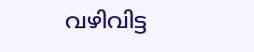വഴിവിട്ട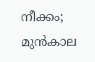നീക്കം; മുൻകാല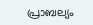പ്രാബല്യം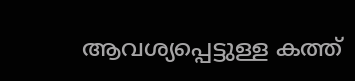ആവശ്യപ്പെട്ടുള്ള കത്ത്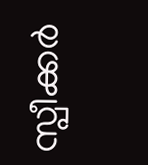സ്പീക്കർ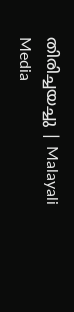തിരിച്ചയച്ചു | Malayali Media